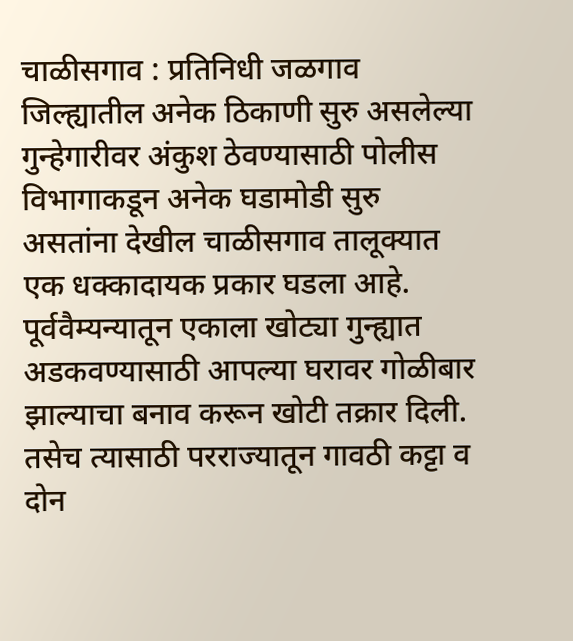चाळीसगाव : प्रतिनिधी जळगाव जिल्ह्यातील अनेक ठिकाणी सुरु असलेल्या गुन्हेगारीवर अंकुश ठेवण्यासाठी पोलीस विभागाकडून अनेक घडामोडी सुरु असतांना देखील चाळीसगाव तालूक्यात एक धक्कादायक प्रकार घडला आहे. पूर्ववैम्यन्यातून एकाला खोट्या गुन्ह्यात अडकवण्यासाठी आपल्या घरावर गोळीबार झाल्याचा बनाव करून खोटी तक्रार दिली. तसेच त्यासाठी परराज्यातून गावठी कट्टा व दोन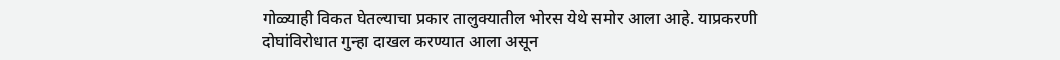गोळ्याही विकत घेतल्याचा प्रकार तालुक्यातील भोरस येथे समोर आला आहे. याप्रकरणी दोघांविरोधात गुन्हा दाखल करण्यात आला असून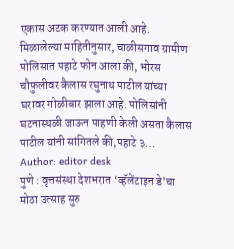एकास अटक करण्यात आली आहे. मिळालेल्या माहितीनुसार, चाळीसगाव ग्रामीण पोलिसात पहाटे फोन आला की, भोरस चौफुलीवर कैलास रघुनाथ पाटील यांच्या घरावर गोळीबार झाला आहे. पोलिसांनी घटनास्थळी जाऊन पाहणी केली असता कैलास पाटील यांनी सांगितले की,पहाटे ३…
Author: editor desk
पुणे : वृत्तसंस्था देशभरात ‘व्हॅलेंटाइन डे’चा मोठा उत्साह सुरु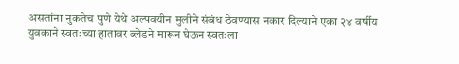असतांना नुकतेच पुणे येथे अल्पवयीन मुलीने संबंध ठेवण्यास नकार दिल्याने एका २४ वर्षीय युवकाने स्वतःच्या हातावर ब्लेडने मारून घेऊन स्वतःला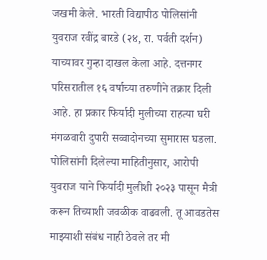जखमी केले. भारती विद्यापीठ पोलिसांनी युवराज रवींद्र बारडे (२४, रा. पर्वती दर्शन) याच्यावर गुन्हा दाखल केला आहे. दत्तनगर परिसरातील १६ वर्षाच्या तरुणीने तक्रार दिली आहे. हा प्रकार फिर्यादी मुलीच्या राहत्या घरी मंगळवारी दुपारी सव्वादोनच्या सुमारास घडला. पोलिसांनी दिलेल्या माहितीनुसार, आरोपी युवराज याने फिर्यादी मुलीशी २०२३ पासून मैत्री करून तिच्याशी जवळीक वाढवली. तू आवडतेस माझ्याशी संबंध नाही ठेवले तर मी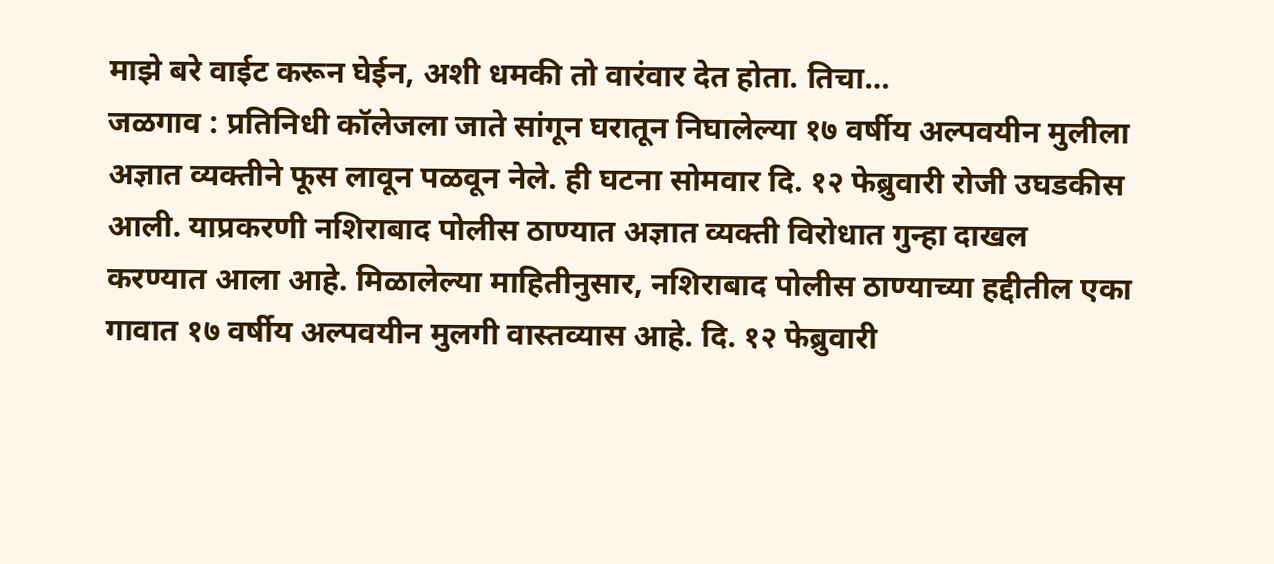माझे बरे वाईट करून घेईन, अशी धमकी तो वारंवार देत होता. तिचा…
जळगाव : प्रतिनिधी कॉलेजला जाते सांगून घरातून निघालेल्या १७ वर्षीय अल्पवयीन मुलीला अज्ञात व्यक्तीने फूस लावून पळवून नेले. ही घटना सोमवार दि. १२ फेब्रुवारी रोजी उघडकीस आली. याप्रकरणी नशिराबाद पोलीस ठाण्यात अज्ञात व्यक्ती विरोधात गुन्हा दाखल करण्यात आला आहे. मिळालेल्या माहितीनुसार, नशिराबाद पोलीस ठाण्याच्या हद्दीतील एका गावात १७ वर्षीय अल्पवयीन मुलगी वास्तव्यास आहे. दि. १२ फेब्रुवारी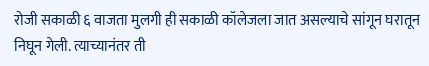रोजी सकाळी ६ वाजता मुलगी ही सकाळी कॉलेजला जात असल्याचे सांगून घरातून निघून गेली. त्याच्यानंतर ती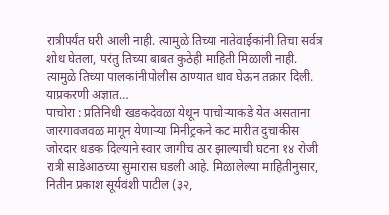रात्रीपर्यंत घरी आली नाही. त्यामुळे तिच्या नातेवाईकांनी तिचा सर्वत्र शोध घेतला, परंतु तिच्या बाबत कुठेही माहिती मिळाली नाही. त्यामुळे तिच्या पालकांनीपोलीस ठाण्यात धाव घेऊन तक्रार दिली. याप्रकरणी अज्ञात…
पाचोरा : प्रतिनिधी खडकदेवळा येथून पाचोऱ्याकडे येत असताना जारगावजवळ मागून येणाऱ्या मिनीट्रकने कट मारीत दुचाकीस जोरदार धडक दिल्याने स्वार जागीच ठार झाल्याची घटना १४ रोजी रात्री साडेआठच्या सुमारास घडली आहे. मिळालेल्या माहितीनुसार, नितीन प्रकाश सूर्यवंशी पाटील (३२,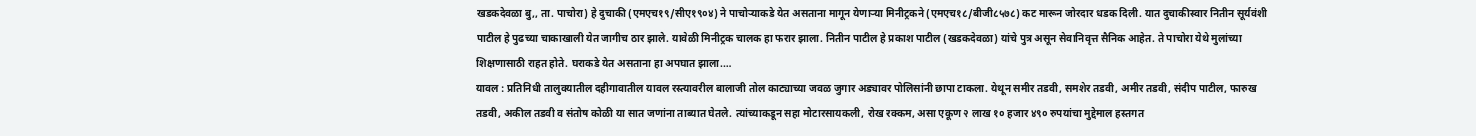खडकदेवळा बु,, ता. पाचोरा) हे दुचाकी (एमएच१९/सीए१९०४) ने पाचोऱ्याकडे येत असताना मागून येणाऱ्या मिनीट्रकने (एमएच१८/बीजी८५७८) कट मारून जोरदार धडक दिली. यात दुचाकीस्वार नितीन सूर्यवंशी पाटील हे पुढच्या चाकाखाली येत जागीच ठार झाले. यावेळी मिनीट्रक चालक हा फरार झाला. नितीन पाटील हे प्रकाश पाटील (खडकदेवळा) यांचे पुत्र असून सेवानिवृत्त सैनिक आहेत. ते पाचोरा येथे मुलांच्या शिक्षणासाठी राहत होते. घराकडे येत असताना हा अपघात झाला.…
यावल : प्रतिनिधी तालुक्यातील दहीगावातील यावल रस्त्यावरील बालाजी तोल काट्याच्या जवळ जुगार अड्यावर पोलिसांनी छापा टाकला. येथून समीर तडवी, समशेर तडवी, अमीर तडवी, संदीप पाटील, फारुख तडवी, अकील तडवी व संतोष कोळी या सात जणांना ताब्यात घेतले. त्यांच्याकडून सहा मोटारसायकली, रोख रक्कम, असा एकूण २ लाख १० हजार ४९० रुपयांचा मुद्देमाल हस्तगत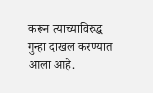करून त्याच्याविरुद्ध गुन्हा दाखल करण्यात आला आहे.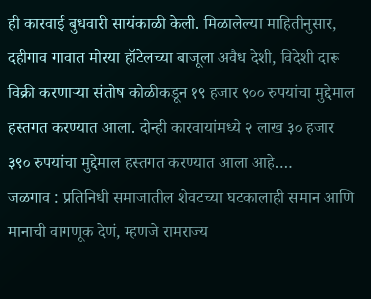ही कारवाई बुधवारी सायंकाळी केली. मिळालेल्या माहितीनुसार, दहीगाव गावात मोरया हॉटेलच्या बाजूला अवैध देशी, विदेशी दारू विक्री करणाऱ्या संतोष कोळीकडून १९ हजार ९०० रुपयांचा मुद्देमाल हस्तगत करण्यात आला. दोन्ही कारवायांमध्ये २ लाख ३० हजार ३९० रुपयांचा मुद्देमाल हस्तगत करण्यात आला आहे.…
जळगाव : प्रतिनिधी समाजातील शेवटच्या घटकालाही समान आणि मानाची वागणूक देणं, म्हणजे रामराज्य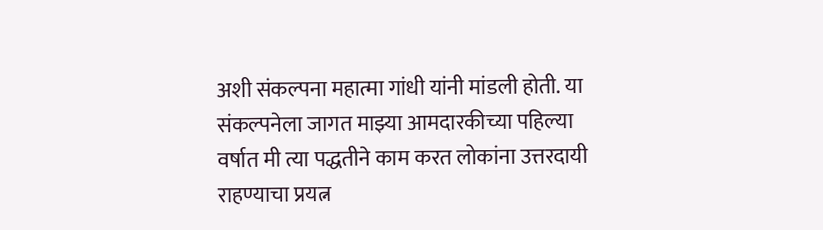अशी संकल्पना महात्मा गांधी यांनी मांडली होती. या संकल्पनेला जागत माझ्या आमदारकीच्या पहिल्या वर्षात मी त्या पद्धतीने काम करत लोकांना उत्तरदायी राहण्याचा प्रयत्न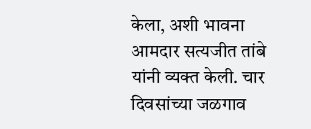केला, अशी भावना आमदार सत्यजीत तांबे यांनी व्यक्त केली. चार दिवसांच्या जळगाव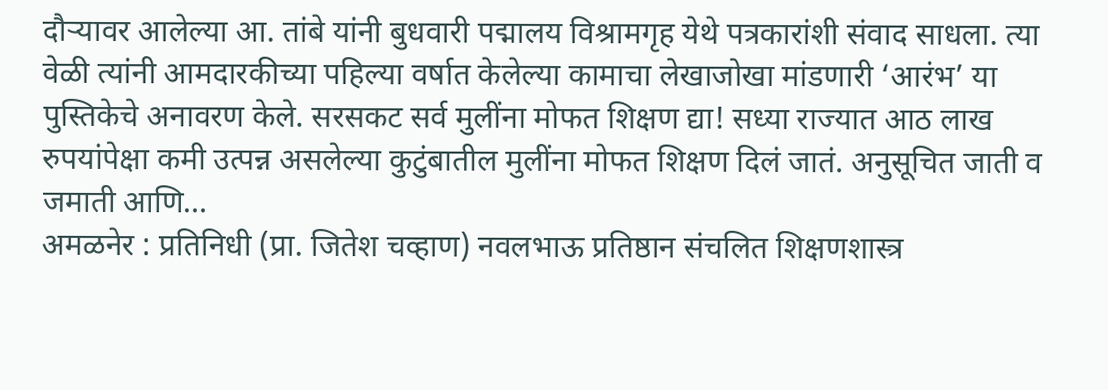दौऱ्यावर आलेल्या आ. तांबे यांनी बुधवारी पद्मालय विश्रामगृह येथे पत्रकारांशी संवाद साधला. त्या वेळी त्यांनी आमदारकीच्या पहिल्या वर्षात केलेल्या कामाचा लेखाजोखा मांडणारी ‘आरंभ’ या पुस्तिकेचे अनावरण केले. सरसकट सर्व मुलींना मोफत शिक्षण द्या! सध्या राज्यात आठ लाख रुपयांपेक्षा कमी उत्पन्न असलेल्या कुटुंबातील मुलींना मोफत शिक्षण दिलं जातं. अनुसूचित जाती व जमाती आणि…
अमळनेर : प्रतिनिधी (प्रा. जितेश चव्हाण) नवलभाऊ प्रतिष्ठान संचलित शिक्षणशास्त्र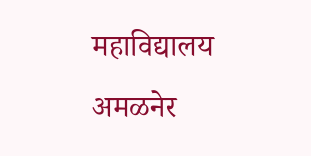महाविद्यालय अमळनेर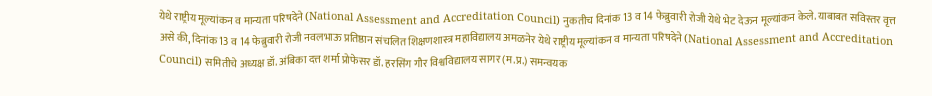येथे राष्ट्रीय मूल्यांकन व मान्यता परिषदेने (National Assessment and Accreditation Council) नुकतीच दिनांक 13 व 14 फेब्रुवारी रोजी येथे भेट देऊन मूल्यांकन केले. याबाबत सविस्तर वृत्त असे की, दिनांक 13 व 14 फेब्रुवारी रोजी नवलभाऊ प्रतिष्ठान संचलित शिक्षणशास्त्र महाविद्यालय अमळनेर येथे राष्ट्रीय मूल्यांकन व मान्यता परिषदेने (National Assessment and Accreditation Council) समितीचे अध्यक्ष डॉ. अंबिका दत्त शर्मा प्रोफेसर डॉ. हरसिंग गौर विश्वविद्यालय सागर (म.प्र.) समन्वयक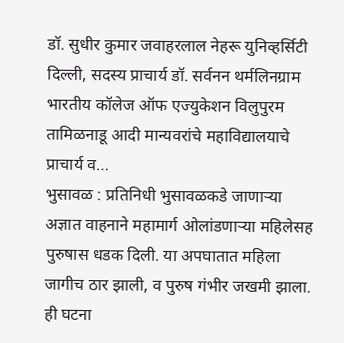डॉ. सुधीर कुमार जवाहरलाल नेहरू युनिव्हर्सिटी दिल्ली, सदस्य प्राचार्य डॉ. सर्वनन थर्मलिनग्राम भारतीय कॉलेज ऑफ एज्युकेशन विलुपुरम तामिळनाडू आदी मान्यवरांचे महाविद्यालयाचे प्राचार्य व…
भुसावळ : प्रतिनिधी भुसावळकडे जाणाऱ्या अज्ञात वाहनाने महामार्ग ओलांडणाऱ्या महिलेसह पुरुषास धडक दिली. या अपघातात महिला जागीच ठार झाली, व पुरुष गंभीर जखमी झाला. ही घटना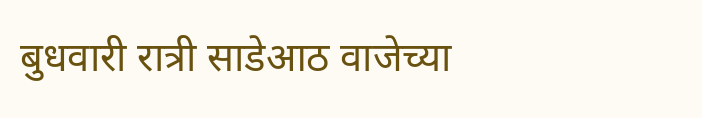बुधवारी रात्री साडेआठ वाजेच्या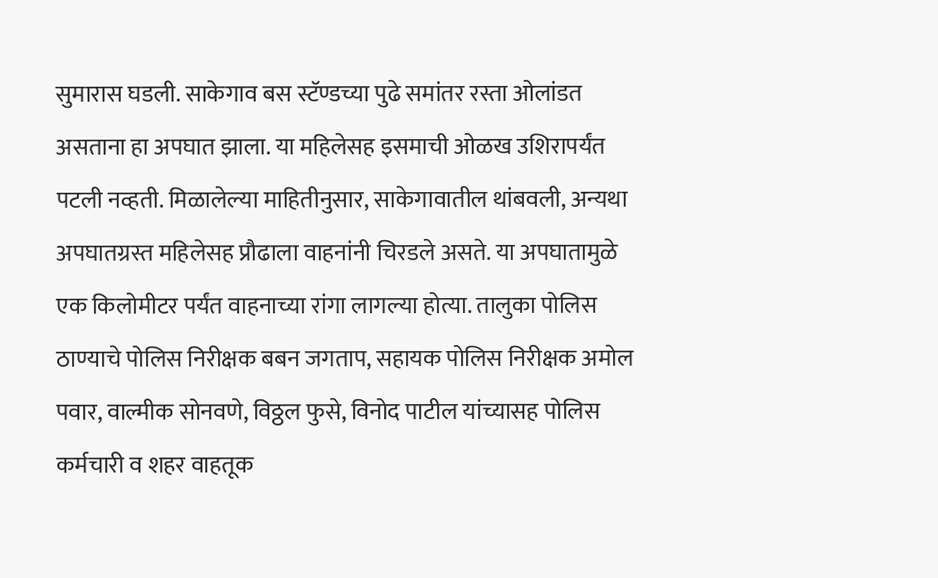सुमारास घडली. साकेगाव बस स्टॅण्डच्या पुढे समांतर रस्ता ओलांडत असताना हा अपघात झाला. या महिलेसह इसमाची ओळख उशिरापर्यंत पटली नव्हती. मिळालेल्या माहितीनुसार, साकेगावातील थांबवली, अन्यथा अपघातग्रस्त महिलेसह प्रौढाला वाहनांनी चिरडले असते. या अपघातामुळे एक किलोमीटर पर्यंत वाहनाच्या रांगा लागल्या होत्या. तालुका पोलिस ठाण्याचे पोलिस निरीक्षक बबन जगताप, सहायक पोलिस निरीक्षक अमोल पवार, वाल्मीक सोनवणे, विठ्ठल फुसे, विनोद पाटील यांच्यासह पोलिस कर्मचारी व शहर वाहतूक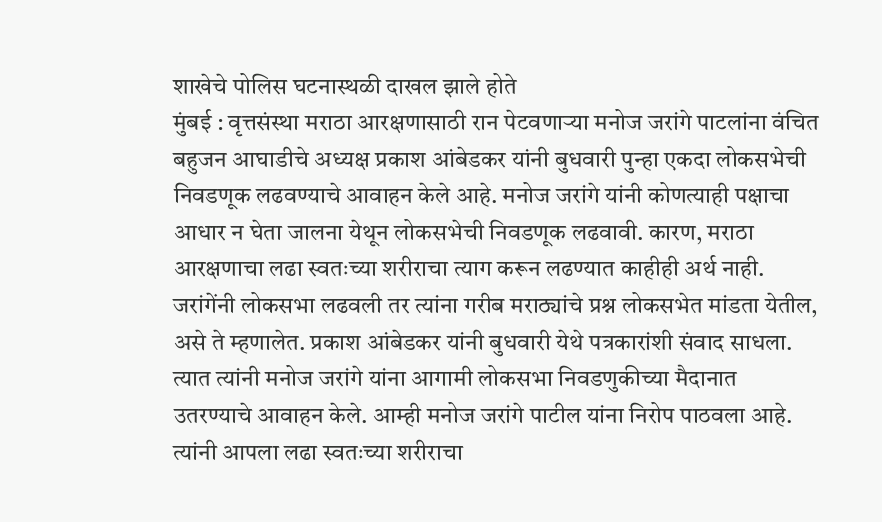शाखेचे पोलिस घटनास्थळी दाखल झाले होते
मुंबई : वृत्तसंस्था मराठा आरक्षणासाठी रान पेटवणाऱ्या मनोज जरांगे पाटलांना वंचित बहुजन आघाडीचे अध्यक्ष प्रकाश आंबेडकर यांनी बुधवारी पुन्हा एकदा लोकसभेची निवडणूक लढवण्याचे आवाहन केले आहे. मनोज जरांगे यांनी कोणत्याही पक्षाचा आधार न घेता जालना येथून लोकसभेची निवडणूक लढवावी. कारण, मराठा आरक्षणाचा लढा स्वतःच्या शरीराचा त्याग करून लढण्यात काहीही अर्थ नाही. जरांगेंनी लोकसभा लढवली तर त्यांना गरीब मराठ्यांचे प्रश्न लोकसभेत मांडता येतील, असे ते म्हणालेत. प्रकाश आंबेडकर यांनी बुधवारी येथे पत्रकारांशी संवाद साधला. त्यात त्यांनी मनोज जरांगे यांना आगामी लोकसभा निवडणुकीच्या मैदानात उतरण्याचे आवाहन केले. आम्ही मनोज जरांगे पाटील यांना निरोप पाठवला आहे. त्यांनी आपला लढा स्वतःच्या शरीराचा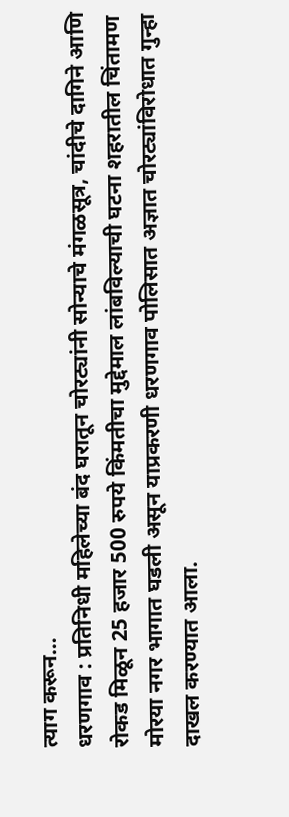त्याग करून…
धरणगाव : प्रतिनिधी महिलेच्या बंद घरातून चोरट्यांनी सोन्याचे मंगळसूत्र, चांदीचे दागिने आणि रोकड मिळून 25 हजार 500 रुपये किंमतीचा मुद्देमाल लांबविल्याची घटना शहरातील चिंतामण मोरया नगर भागात घडली असून याप्रकरणी धरणगाव पोलिसात अज्ञात चोरट्यांविरोधात गुन्हा दाखल करण्यात आला.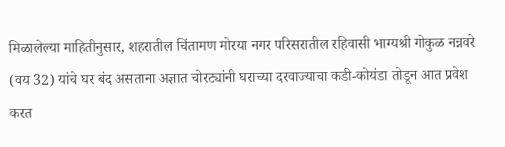मिळालेल्या माहितीनुसार, शहरातील चिंतामण मोरया नगर परिसरातील रहिवासी भाग्यश्री गोकुळ नन्नवरे (वय 32) यांचे घर बंद असताना अज्ञात चोरट्यांनी घराच्या दरवाज्याचा कडी-कोयंडा तोडून आत प्रवेश करत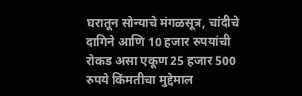घरातून सोन्याचे मंगळसूत्र, चांदीचे दागिने आणि 10 हजार रुपयांची रोकड असा एकूण 25 हजार 500 रुपये किंमतीचा मुद्देमाल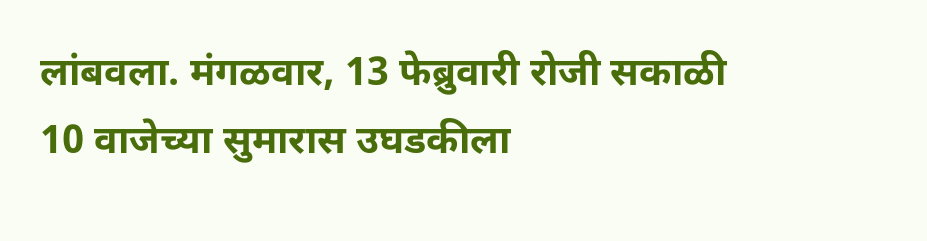लांबवला. मंगळवार, 13 फेब्रुवारी रोजी सकाळी 10 वाजेच्या सुमारास उघडकीला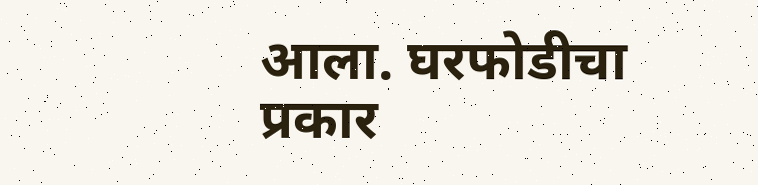आला. घरफोडीचा प्रकार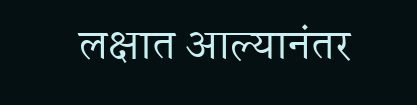लक्षात आल्यानंतर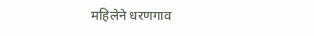महिलेने धरणगाव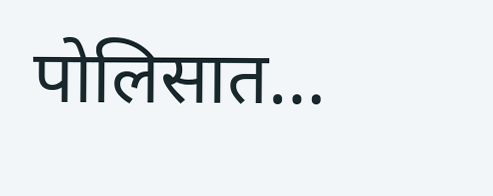पोलिसात…